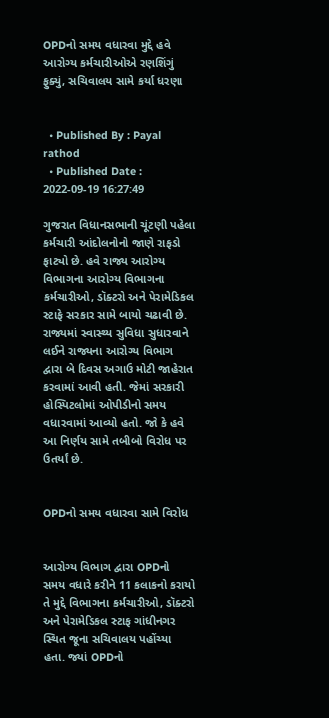OPDનો સમય વધારવા મુદ્દે હવે આરોગ્ય કર્મચારીઓએ રણશિંગું ફુક્યું, સચિવાલય સામે કર્યા ધરણા


  • Published By : Payal rathod
  • Published Date : 2022-09-19 16:27:49

ગુજરાત વિધાનસભાની ચૂંટણી પહેલા કર્મચારી આંદોલનોનો જાણે રાફડો ફાટ્યો છે. હવે રાજ્ય આરોગ્ય વિભાગના આરોગ્ય વિભાગના કર્મચારીઓ, ડૉક્ટરો અને પેરામેડિકલ સ્ટાફે સરકાર સામે બાયો ચઢાવી છે. રાજ્યમાં સ્વાસ્થ્ય સુવિધા સુધારવાને લઈને રાજ્યના આરોગ્ય વિભાગ દ્વારા બે દિવસ અગાઉ મોટી જાહેરાત કરવામાં આવી હતી. જેમાં સરકારી હોસ્પિટલોમાં ઓપીડીનો સમય વધારવામાં આવ્યો હતો. જો કે હવે આ નિર્ણય સામે તબીબો વિરોધ પર ઉતર્યાં છે.


OPDનો સમય વધારવા સામે વિરોધ


આરોગ્ય વિભાગ દ્વારા OPDનો સમય વધારે કરીને 11 કલાકનો કરાયો તે મુદ્દે વિભાગના કર્મચારીઓ, ડૉક્ટરો અને પેરામેડિકલ સ્ટાફ ગાંધીનગર સ્થિત જૂના સચિવાલય પહોંચ્યા હતા. જ્યાં OPDનો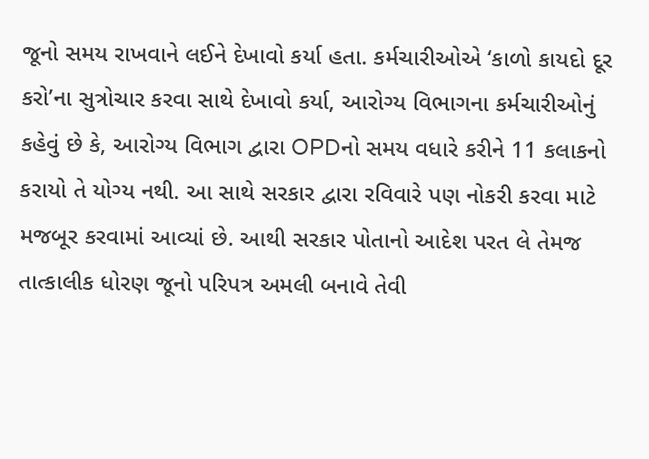જૂનો સમય રાખવાને લઈને દેખાવો કર્યા હતા. કર્મચારીઓએ ‘કાળો કાયદો દૂર કરો’ના સુત્રોચાર કરવા સાથે દેખાવો કર્યા, આરોગ્ય વિભાગના કર્મચારીઓનું કહેવું છે કે, આરોગ્ય વિભાગ દ્વારા OPDનો સમય વધારે કરીને 11 કલાકનો કરાયો તે યોગ્ય નથી. આ સાથે સરકાર દ્વારા રવિવારે પણ નોકરી કરવા માટે મજબૂર કરવામાં આવ્યાં છે. આથી સરકાર પોતાનો આદેશ પરત લે તેમજ તાત્કાલીક ધોરણ જૂનો પરિપત્ર અમલી બનાવે તેવી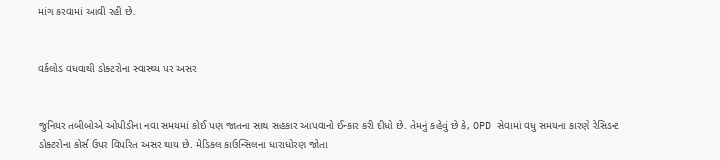માંગ કરવામાં આવી રહી છે.


વર્કલોડ વધવાથી ડોક્ટરોના સ્વાસ્થ્ય પર અસર


જુનિયર તબીબોએ ઓપીડીના નવા સમયમાં કોઈ પણ જાતના સાથ સહકાર આપવાનો ઈન્કાર કરી દીધો છે. તેમનું કહેવું છે કે, OPD સેવામાં વધુ સમયના કારણે રેસિડન્ટ ડોક્ટરોના કોર્સ ઉપર વિપરિત અસર થાય છે. મેડિકલ કાઉન્સિલના ધારાધોરણ જોતા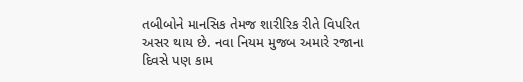તબીબોને માનસિક તેમજ શારીરિક રીતે વિપરિત અસર થાય છે. નવા નિયમ મુજબ અમારે રજાના દિવસે પણ કામ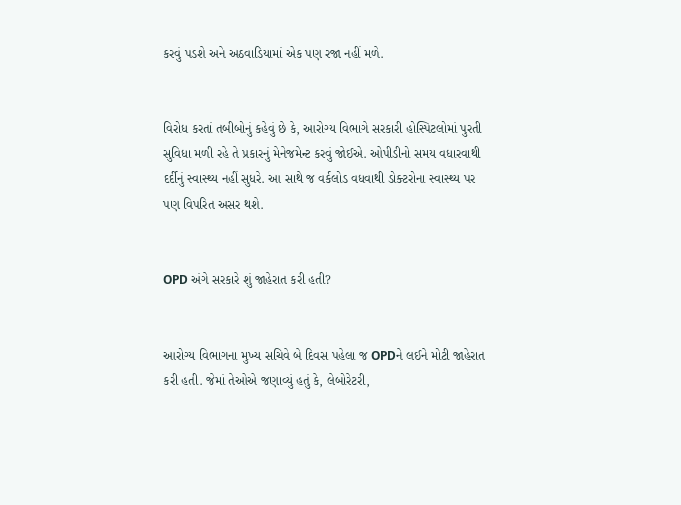કરવું પડશે અને અઠવાડિયામાં એક પણ રજા નહીં મળે.


વિરોધ કરતાં તબીબોનું કહેવું છે કે, આરોગ્ય વિભાગે સરકારી હોસ્પિટલોમાં પુરતી સુવિધા મળી રહે તે પ્રકારનું મેનેજમેન્ટ કરવું જોઈએ. ઓપીડીનો સમય વધારવાથી દર્દીનું સ્વાસ્થ્ય નહીં સુધરે. આ સાથે જ વર્કલોડ વધવાથી ડોક્ટરોના સ્વાસ્થ્ય પર પણ વિપરિત અસર થશે.


OPD અંગે સરકારે શું જાહેરાત કરી હતી?


આરોગ્ય વિભાગના મુખ્ય સચિવે બે દિવસ પહેલા જ OPDને લઈને મોટી જાહેરાત કરી હતી. જેમાં તેઓએ જણાવ્યું હતું કે, લેબોરેટરી,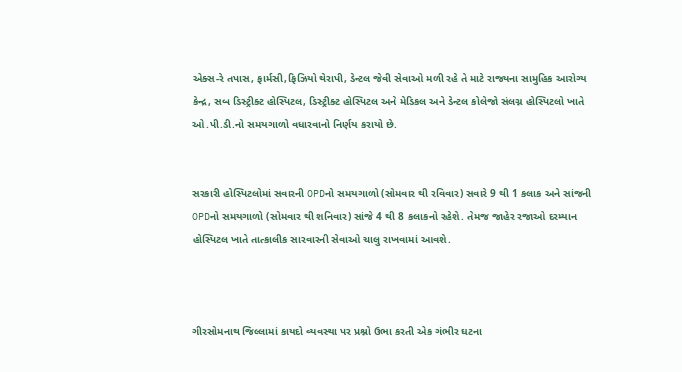એક્સ-રે તપાસ, ફાર્મસી,ફિઝિયો થેરાપી, ડેન્ટલ જેવી સેવાઓ મળી રહે તે માટે રાજ્યના સામુહિક આરોગ્ય કેન્દ્ર, સબ ડિસ્ટ્રીક્ટ હોસ્પિટલ, ડિસ્ટ્રીક્ટ હોસ્પિટલ અને મેડિકલ અને ડેન્ટલ કોલેજો સંલગ્ન હોસ્પિટલો ખાતે ઓ.પી.ડી.નો સમયગાળો વધારવાનો નિર્ણય કરાયો છે.


સરકારી હોસ્પિટલોમાં સવારની OPDનો સમયગાળો (સોમવાર થી રવિવાર) સવારે 9 થી 1 કલાક અને સાંજની OPDનો સમયગાળો (સોમવાર થી શનિવાર) સાંજે 4 થી 8 કલાકનો રહેશે. તેમજ જાહેર રજાઓ દરમ્યાન હોસ્પિટલ ખાતે તાત્કાલીક સારવારની સેવાઓ ચાલુ રાખવામાં આવશે.



ગીરસોમનાથ જિલ્લામાં કાયદો વ્યવસ્થા પર પ્રશ્નો ઉભા કરતી એક ગંભીર ઘટના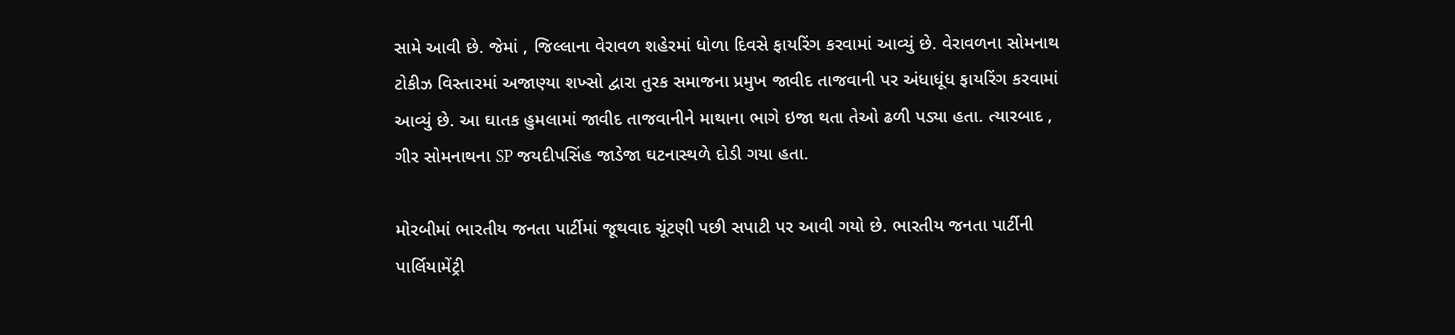સામે આવી છે. જેમાં , જિલ્લાના વેરાવળ શહેરમાં ધોળા દિવસે ફાયરિંગ કરવામાં આવ્યું છે. વેરાવળના સોમનાથ ટોકીઝ વિસ્તારમાં અજાણ્યા શખ્સો દ્વારા તુરક સમાજના પ્રમુખ જાવીદ તાજવાની પર અંધાધૂંધ ફાયરિંગ કરવામાં આવ્યું છે. આ ઘાતક હુમલામાં જાવીદ તાજવાનીને માથાના ભાગે ઇજા થતા તેઓ ઢળી પડ્યા હતા. ત્યારબાદ , ગીર સોમનાથના SP જયદીપસિંહ જાડેજા ઘટનાસ્થળે દોડી ગયા હતા.

મોરબીમાં ભારતીય જનતા પાર્ટીમાં જૂથવાદ ચૂંટણી પછી સપાટી પર આવી ગયો છે. ભારતીય જનતા પાર્ટીની પાર્લિયામેંટ્રી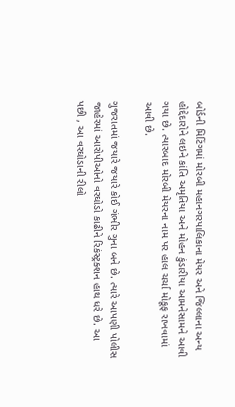બોર્ડની મિટિંગમાં મોરબી મહાનગરપાલિકાના મેયર અને જિલ્લાના અન્ય હોદ્દેદારોને લઇને કાંતિ અમૃતિયા અને મોહન કુંડારીયા આમનેસામને આવી ગયા છે. ત્યારબાદ મોરબી મેયરના નામ પર હાલ ચર્ચા મોકૂફ રાખવામાં આવી છે.

ગુજરાતમાં જયારે જયારે કોઈ ગંભીર ગુના બને છે. ત્યારે આપણી પોલીસ જાહેરમાં આરોપીઓનો વરઘોડો કાઢીને રિકંસ્ટ્રક્શન હાથ ધરે છે. આ પછી , આ વરઘોડાની રીલો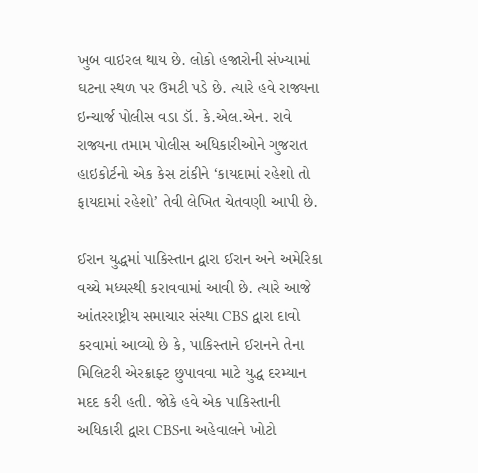ખુબ વાઇરલ થાય છે. લોકો હજારોની સંખ્યામાં ઘટના સ્થળ પર ઉમટી પડે છે. ત્યારે હવે રાજ્યના ઇન્ચાર્જ પોલીસ વડા ડૉ. કે.એલ.એન. રાવે રાજ્યના તમામ પોલીસ અધિકારીઓને ગુજરાત હાઇકોર્ટનો એક કેસ ટાંકીને ‘કાયદામાં રહેશો તો ફાયદામાં રહેશો’ તેવી લેખિત ચેતવણી આપી છે.

ઈરાન યુદ્ધમાં પાકિસ્તાન દ્વારા ઈરાન અને અમેરિકા વચ્ચે મધ્યસ્થી કરાવવામાં આવી છે. ત્યારે આજે આંતરરાષ્ટ્રીય સમાચાર સંસ્થા CBS દ્વારા દાવો કરવામાં આવ્યો છે કે, પાકિસ્તાને ઈરાનને તેના મિલિટરી એરક્રાફ્ટ છુપાવવા માટે યુદ્ધ દરમ્યાન મદદ કરી હતી. જોકે હવે એક પાકિસ્તાની અધિકારી દ્વારા CBSના અહેવાલને ખોટો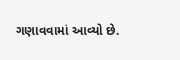ગણાવવામાં આવ્યો છે.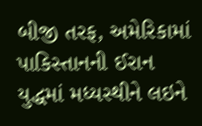બીજી તરફ, અમેરિકામાં પાકિસ્તાનની ઈરાન યુદ્ધમાં મધ્યસ્થીને લઇને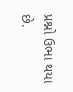પ્રશ્નો ઉભા થયા છે.